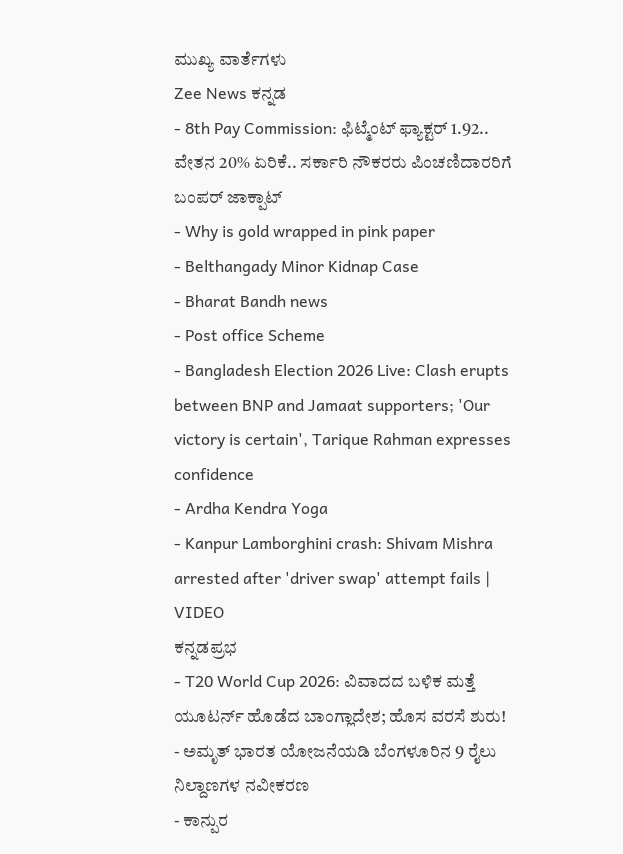ಮುಖ್ಯ ವಾರ್ತೆಗಳು
Zee News ಕನ್ನಡ
- 8th Pay Commission: ಫಿಟ್ಮೆಂಟ್ ಫ್ಯಾಕ್ಟರ್ 1.92.. ವೇತನ 20% ಏರಿಕೆ.. ಸರ್ಕಾರಿ ನೌಕರರು ಪಿಂಚಣಿದಾರರಿಗೆ ಬಂಪರ್ ಜಾಕ್ಪಾಟ್
- Why is gold wrapped in pink paper
- Belthangady Minor Kidnap Case
- Bharat Bandh news
- Post office Scheme
- Bangladesh Election 2026 Live: Clash erupts between BNP and Jamaat supporters; 'Our victory is certain', Tarique Rahman expresses confidence
- Ardha Kendra Yoga
- Kanpur Lamborghini crash: Shivam Mishra arrested after 'driver swap' attempt fails | VIDEO
ಕನ್ನಡಪ್ರಭ
- T20 World Cup 2026: ವಿವಾದದ ಬಳಿಕ ಮತ್ತೆ ಯೂಟರ್ನ್ ಹೊಡೆದ ಬಾಂಗ್ಲಾದೇಶ; ಹೊಸ ವರಸೆ ಶುರು!
- ಅಮೃತ್ ಭಾರತ ಯೋಜನೆಯಡಿ ಬೆಂಗಳೂರಿನ 9 ರೈಲು ನಿಲ್ದಾಣಗಳ ನವೀಕರಣ
- ಕಾನ್ಪುರ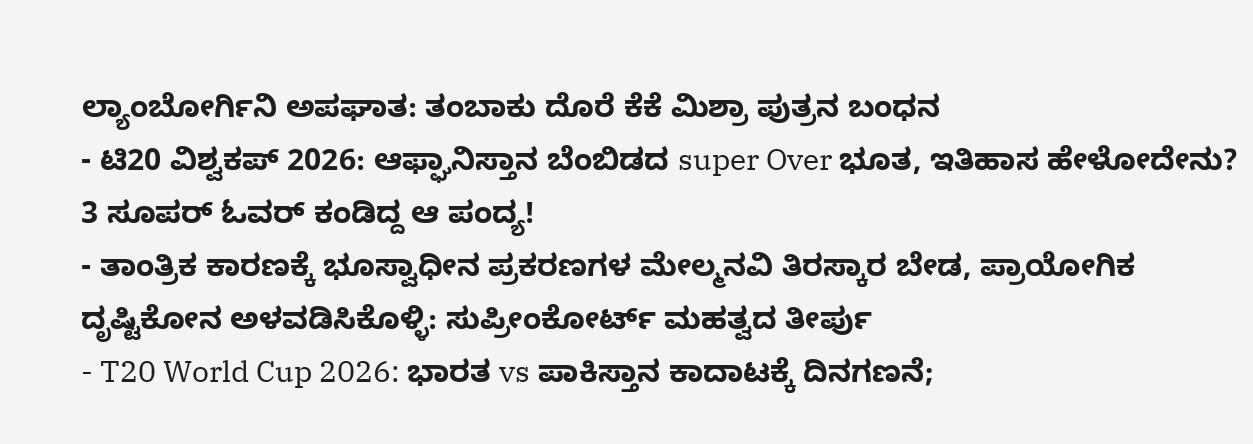ಲ್ಯಾಂಬೋರ್ಗಿನಿ ಅಪಘಾತ: ತಂಬಾಕು ದೊರೆ ಕೆಕೆ ಮಿಶ್ರಾ ಪುತ್ರನ ಬಂಧನ
- ಟಿ20 ವಿಶ್ವಕಪ್ 2026: ಆಫ್ಘಾನಿಸ್ತಾನ ಬೆಂಬಿಡದ super Over ಭೂತ, ಇತಿಹಾಸ ಹೇಳೋದೇನು? 3 ಸೂಪರ್ ಓವರ್ ಕಂಡಿದ್ದ ಆ ಪಂದ್ಯ!
- ತಾಂತ್ರಿಕ ಕಾರಣಕ್ಕೆ ಭೂಸ್ವಾಧೀನ ಪ್ರಕರಣಗಳ ಮೇಲ್ಮನವಿ ತಿರಸ್ಕಾರ ಬೇಡ, ಪ್ರಾಯೋಗಿಕ ದೃಷ್ಟಿಕೋನ ಅಳವಡಿಸಿಕೊಳ್ಳಿ: ಸುಪ್ರೀಂಕೋರ್ಟ್ ಮಹತ್ವದ ತೀರ್ಪು
- T20 World Cup 2026: ಭಾರತ vs ಪಾಕಿಸ್ತಾನ ಕಾದಾಟಕ್ಕೆ ದಿನಗಣನೆ;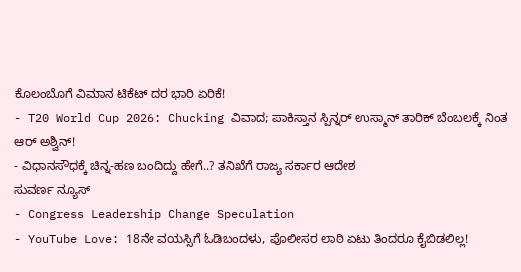ಕೊಲಂಬೊಗೆ ವಿಮಾನ ಟಿಕೆಟ್ ದರ ಭಾರಿ ಏರಿಕೆ!
- T20 World Cup 2026: Chucking ವಿವಾದ; ಪಾಕಿಸ್ತಾನ ಸ್ಪಿನ್ನರ್ ಉಸ್ಮಾನ್ ತಾರಿಕ್ ಬೆಂಬಲಕ್ಕೆ ನಿಂತ ಆರ್ ಅಶ್ವಿನ್!
- ವಿಧಾನಸೌಧಕ್ಕೆ ಚಿನ್ನ-ಹಣ ಬಂದಿದ್ದು ಹೇಗೆ..? ತನಿಖೆಗೆ ರಾಜ್ಯ ಸರ್ಕಾರ ಆದೇಶ
ಸುವರ್ಣ ನ್ಯೂಸ್
- Congress Leadership Change Speculation
- YouTube Love: 18ನೇ ವಯಸ್ಸಿಗೆ ಓಡಿಬಂದಳು, ಪೊಲೀಸರ ಲಾಠಿ ಏಟು ತಿಂದರೂ ಕೈಬಿಡಲಿಲ್ಲ!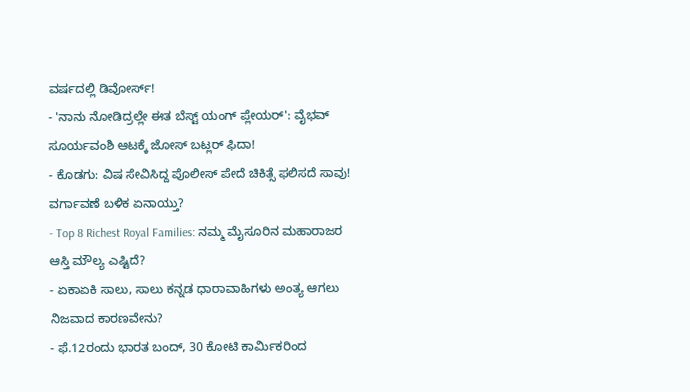ವರ್ಷದಲ್ಲಿ ಡಿವೋರ್ಸ್!
- 'ನಾನು ನೋಡಿದ್ರಲ್ಲೇ ಈತ ಬೆಸ್ಟ್ ಯಂಗ್ ಪ್ಲೇಯರ್': ವೈಭವ್ ಸೂರ್ಯವಂಶಿ ಆಟಕ್ಕೆ ಜೋಸ್ ಬಟ್ಲರ್ ಫಿದಾ!
- ಕೊಡಗು: ವಿಷ ಸೇವಿಸಿದ್ದ ಪೊಲೀಸ್ ಪೇದೆ ಚಿಕಿತ್ಸೆ ಫಲಿಸದೆ ಸಾವು! ವರ್ಗಾವಣೆ ಬಳಿಕ ಏನಾಯ್ತು?
- Top 8 Richest Royal Families: ನಮ್ಮ ಮೈಸೂರಿನ ಮಹಾರಾಜರ ಆಸ್ತಿ ಮೌಲ್ಯ ಎಷ್ಟಿದೆ?
- ಏಕಾಏಕಿ ಸಾಲು, ಸಾಲು ಕನ್ನಡ ಧಾರಾವಾಹಿಗಳು ಅಂತ್ಯ ಆಗಲು ನಿಜವಾದ ಕಾರಣವೇನು?
- ಫೆ.12ರಂದು ಭಾರತ ಬಂದ್, 30 ಕೋಟಿ ಕಾರ್ಮಿಕರಿಂದ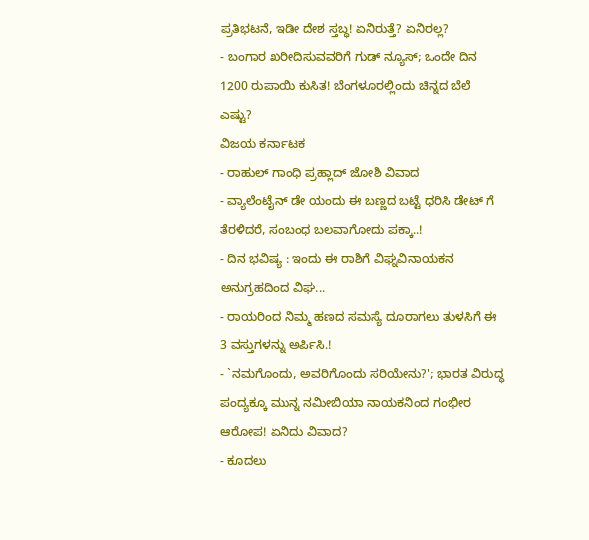ಪ್ರತಿಭಟನೆ, ಇಡೀ ದೇಶ ಸ್ತಬ್ಧ! ಏನಿರುತ್ತೆ? ಏನಿರಲ್ಲ?
- ಬಂಗಾರ ಖರೀದಿಸುವವರಿಗೆ ಗುಡ್ ನ್ಯೂಸ್; ಒಂದೇ ದಿನ 1200 ರುಪಾಯಿ ಕುಸಿತ! ಬೆಂಗಳೂರಲ್ಲಿಂದು ಚಿನ್ನದ ಬೆಲೆ ಎಷ್ಟು?
ವಿಜಯ ಕರ್ನಾಟಕ
- ರಾಹುಲ್ ಗಾಂಧಿ ಪ್ರಹ್ಲಾದ್ ಜೋಶಿ ವಿವಾದ
- ವ್ಯಾಲೆಂಟೈನ್ ಡೇ ಯಂದು ಈ ಬಣ್ಣದ ಬಟ್ಟೆ ಧರಿಸಿ ಡೇಟ್ ಗೆ ತೆರಳಿದರೆ, ಸಂಬಂಧ ಬಲವಾಗೋದು ಪಕ್ಕಾ..!
- ದಿನ ಭವಿಷ್ಯ : ಇಂದು ಈ ರಾಶಿಗೆ ವಿಘ್ನವಿನಾಯಕನ ಅನುಗ್ರಹದಿಂದ ವಿಘ...
- ರಾಯರಿಂದ ನಿಮ್ಮ ಹಣದ ಸಮಸ್ಯೆ ದೂರಾಗಲು ತುಳಸಿಗೆ ಈ 3 ವಸ್ತುಗಳನ್ನು ಅರ್ಪಿಸಿ.!
- `ನಮಗೊಂದು, ಅವರಿಗೊಂದು ಸರಿಯೇನು?'; ಭಾರತ ವಿರುದ್ಧ ಪಂದ್ಯಕ್ಕೂ ಮುನ್ನ ನಮೀಬಿಯಾ ನಾಯಕನಿಂದ ಗಂಭೀರ ಆರೋಪ! ಏನಿದು ವಿವಾದ?
- ಕೂದಲು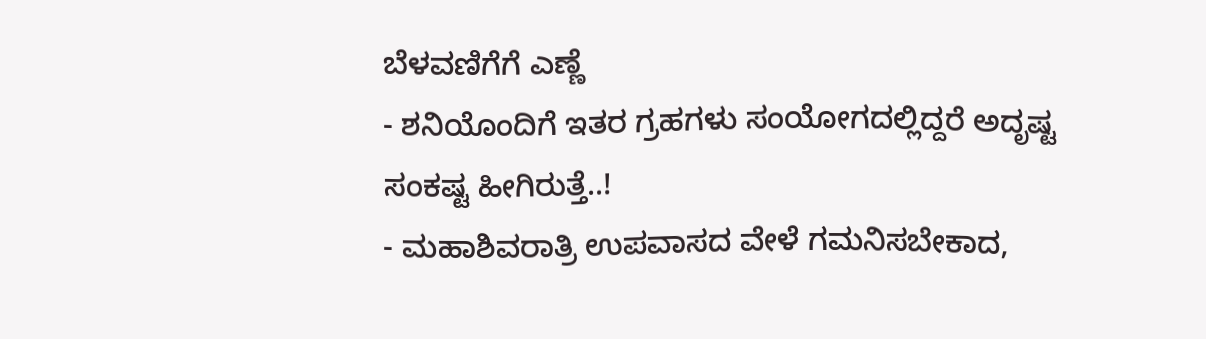ಬೆಳವಣಿಗೆಗೆ ಎಣ್ಣೆ
- ಶನಿಯೊಂದಿಗೆ ಇತರ ಗ್ರಹಗಳು ಸಂಯೋಗದಲ್ಲಿದ್ದರೆ ಅದೃಷ್ಟ ಸಂಕಷ್ಟ ಹೀಗಿರುತ್ತೆ..!
- ಮಹಾಶಿವರಾತ್ರಿ ಉಪವಾಸದ ವೇಳೆ ಗಮನಿಸಬೇಕಾದ,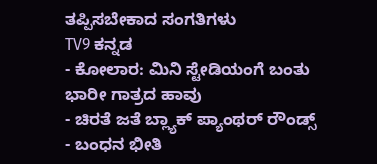ತಪ್ಪಿಸಬೇಕಾದ ಸಂಗತಿಗಳು
TV9 ಕನ್ನಡ
- ಕೋಲಾರ: ಮಿನಿ ಸ್ಟೇಡಿಯಂಗೆ ಬಂತು ಭಾರೀ ಗಾತ್ರದ ಹಾವು
- ಚಿರತೆ ಜತೆ ಬ್ಲ್ಯಾಕ್ ಪ್ಯಾಂಥರ್ ರೌಂಡ್ಸ್
- ಬಂಧನ ಭೀತಿ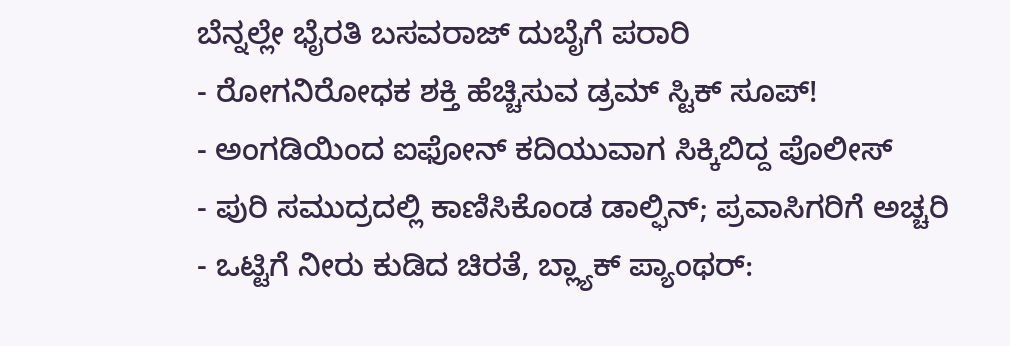ಬೆನ್ನಲ್ಲೇ ಭೈರತಿ ಬಸವರಾಜ್ ದುಬೈಗೆ ಪರಾರಿ
- ರೋಗನಿರೋಧಕ ಶಕ್ತಿ ಹೆಚ್ಚಿಸುವ ಡ್ರಮ್ ಸ್ಟಿಕ್ ಸೂಪ್!
- ಅಂಗಡಿಯಿಂದ ಐಫೋನ್ ಕದಿಯುವಾಗ ಸಿಕ್ಕಿಬಿದ್ದ ಪೊಲೀಸ್
- ಪುರಿ ಸಮುದ್ರದಲ್ಲಿ ಕಾಣಿಸಿಕೊಂಡ ಡಾಲ್ಫಿನ್; ಪ್ರವಾಸಿಗರಿಗೆ ಅಚ್ಚರಿ
- ಒಟ್ಟಿಗೆ ನೀರು ಕುಡಿದ ಚಿರತೆ, ಬ್ಲ್ಯಾಕ್ ಪ್ಯಾಂಥರ್: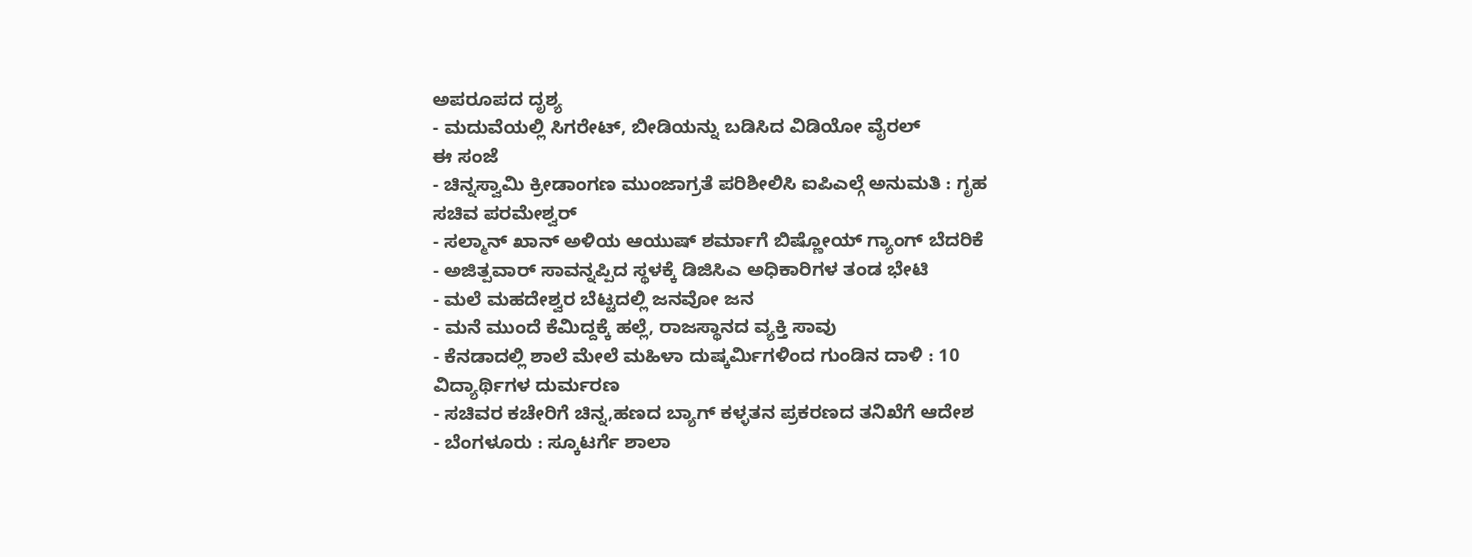ಅಪರೂಪದ ದೃಶ್ಯ
- ಮದುವೆಯಲ್ಲಿ ಸಿಗರೇಟ್, ಬೀಡಿಯನ್ನು ಬಡಿಸಿದ ವಿಡಿಯೋ ವೈರಲ್
ಈ ಸಂಜೆ
- ಚಿನ್ನಸ್ವಾಮಿ ಕ್ರೀಡಾಂಗಣ ಮುಂಜಾಗ್ರತೆ ಪರಿಶೀಲಿಸಿ ಐಪಿಎಲ್ಗೆ ಅನುಮತಿ : ಗೃಹ ಸಚಿವ ಪರಮೇಶ್ವರ್
- ಸಲ್ಮಾನ್ ಖಾನ್ ಅಳಿಯ ಆಯುಷ್ ಶರ್ಮಾಗೆ ಬಿಷ್ಣೋಯ್ ಗ್ಯಾಂಗ್ ಬೆದರಿಕೆ
- ಅಜಿತ್ಪವಾರ್ ಸಾವನ್ನಪ್ಪಿದ ಸ್ಥಳಕ್ಕೆ ಡಿಜಿಸಿಎ ಅಧಿಕಾರಿಗಳ ತಂಡ ಭೇಟಿ
- ಮಲೆ ಮಹದೇಶ್ವರ ಬೆಟ್ಟದಲ್ಲಿ ಜನವೋ ಜನ
- ಮನೆ ಮುಂದೆ ಕೆಮಿದ್ದಕ್ಕೆ ಹಲ್ಲೆ, ರಾಜಸ್ಥಾನದ ವ್ಯಕ್ತಿ ಸಾವು
- ಕೆನಡಾದಲ್ಲಿ ಶಾಲೆ ಮೇಲೆ ಮಹಿಳಾ ದುಷ್ಕರ್ಮಿಗಳಿಂದ ಗುಂಡಿನ ದಾಳಿ : 10 ವಿದ್ಯಾರ್ಥಿಗಳ ದುರ್ಮರಣ
- ಸಚಿವರ ಕಚೇರಿಗೆ ಚಿನ್ನ,ಹಣದ ಬ್ಯಾಗ್ ಕಳ್ಳತನ ಪ್ರಕರಣದ ತನಿಖೆಗೆ ಆದೇಶ
- ಬೆಂಗಳೂರು : ಸ್ಕೂಟರ್ಗೆ ಶಾಲಾ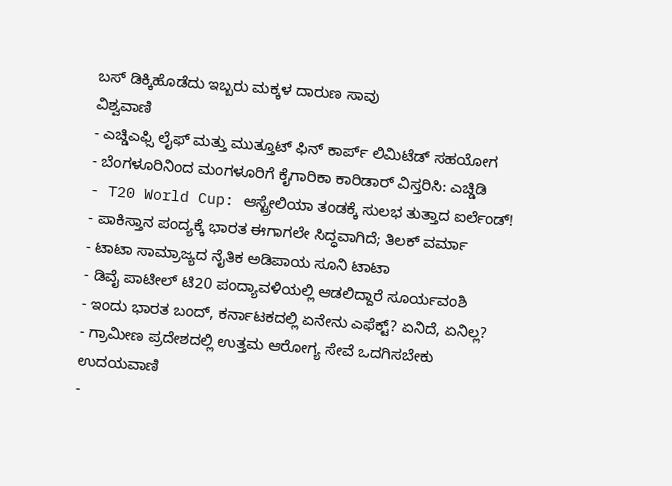ಬಸ್ ಡಿಕ್ಕಿಹೊಡೆದು ಇಬ್ಬರು ಮಕ್ಕಳ ದಾರುಣ ಸಾವು
ವಿಶ್ವವಾಣಿ
- ಎಚ್ಡಿಎಫ್ಸಿ ಲೈಫ್ ಮತ್ತು ಮುತ್ತೂಟ್ ಫಿನ್ ಕಾರ್ಪ್ ಲಿಮಿಟೆಡ್ ಸಹಯೋಗ
- ಬೆಂಗಳೂರಿನಿಂದ ಮಂಗಳೂರಿಗೆ ಕೈಗಾರಿಕಾ ಕಾರಿಡಾರ್ ವಿಸ್ತರಿಸಿ: ಎಚ್ಡಿಡಿ
- T20 World Cup: ಆಸ್ಟ್ರೇಲಿಯಾ ತಂಡಕ್ಕೆ ಸುಲಭ ತುತ್ತಾದ ಐರ್ಲೆಂಡ್!
- ಪಾಕಿಸ್ತಾನ ಪಂದ್ಯಕ್ಕೆ ಭಾರತ ಈಗಾಗಲೇ ಸಿದ್ಧವಾಗಿದೆ; ತಿಲಕ್ ವರ್ಮಾ
- ಟಾಟಾ ಸಾಮ್ರಾಜ್ಯದ ನೈತಿಕ ಅಡಿಪಾಯ ಸೂನಿ ಟಾಟಾ
- ಡಿವೈ ಪಾಟೀಲ್ ಟಿ20 ಪಂದ್ಯಾವಳಿಯಲ್ಲಿ ಆಡಲಿದ್ದಾರೆ ಸೂರ್ಯವಂಶಿ
- ಇಂದು ಭಾರತ ಬಂದ್, ಕರ್ನಾಟಕದಲ್ಲಿ ಏನೇನು ಎಫೆಕ್ಟ್? ಏನಿದೆ, ಏನಿಲ್ಲ?
- ಗ್ರಾಮೀಣ ಪ್ರದೇಶದಲ್ಲಿ ಉತ್ತಮ ಆರೋಗ್ಯ ಸೇವೆ ಒದಗಿಸಬೇಕು
ಉದಯವಾಣಿ
-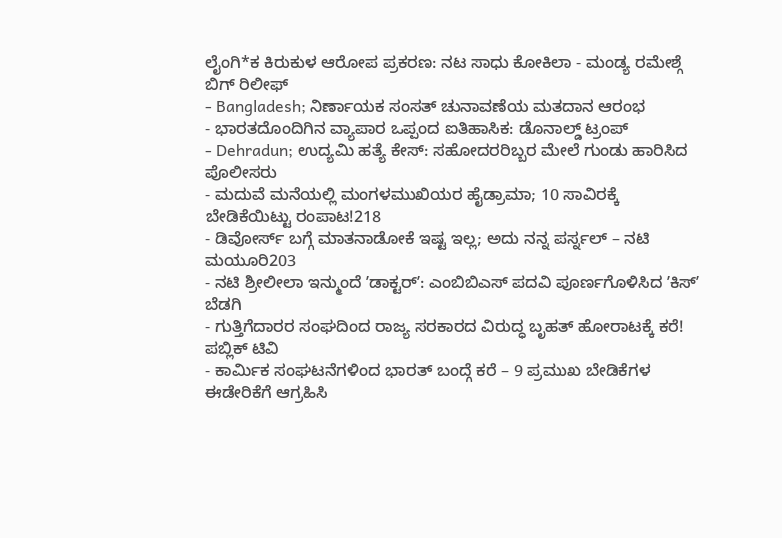ಲೈಂಗಿ*ಕ ಕಿರುಕುಳ ಆರೋಪ ಪ್ರಕರಣ: ನಟ ಸಾಧು ಕೋಕಿಲಾ - ಮಂಡ್ಯ ರಮೇಶ್ಗೆ ಬಿಗ್ ರಿಲೀಫ್
- Bangladesh; ನಿರ್ಣಾಯಕ ಸಂಸತ್ ಚುನಾವಣೆಯ ಮತದಾನ ಆರಂಭ
- ಭಾರತದೊಂದಿಗಿನ ವ್ಯಾಪಾರ ಒಪ್ಪಂದ ಐತಿಹಾಸಿಕ: ಡೊನಾಲ್ಡ್ ಟ್ರಂಪ್
- Dehradun; ಉದ್ಯಮಿ ಹತ್ಯೆ ಕೇಸ್: ಸಹೋದರರಿಬ್ಬರ ಮೇಲೆ ಗುಂಡು ಹಾರಿಸಿದ ಪೊಲೀಸರು
- ಮದುವೆ ಮನೆಯಲ್ಲಿ ಮಂಗಳಮುಖಿಯರ ಹೈಡ್ರಾಮಾ; 10 ಸಾವಿರಕ್ಕೆ ಬೇಡಿಕೆಯಿಟ್ಟು ರಂಪಾಟ!218
- ಡಿವೋರ್ಸ್ ಬಗ್ಗೆ ಮಾತನಾಡೋಕೆ ಇಷ್ಟ ಇಲ್ಲ; ಅದು ನನ್ನ ಪರ್ಸ್ನಲ್ – ನಟಿ ಮಯೂರಿ203
- ನಟಿ ಶ್ರೀಲೀಲಾ ಇನ್ಮುಂದೆ ʼಡಾಕ್ಟರ್ʼ: ಎಂಬಿಬಿಎಸ್ ಪದವಿ ಪೂರ್ಣಗೊಳಿಸಿದ ʼಕಿಸ್ʼ ಬೆಡಗಿ
- ಗುತ್ತಿಗೆದಾರರ ಸಂಘದಿಂದ ರಾಜ್ಯ ಸರಕಾರದ ವಿರುದ್ಧ ಬೃಹತ್ ಹೋರಾಟಕ್ಕೆ ಕರೆ!
ಪಬ್ಲಿಕ್ ಟಿವಿ
- ಕಾರ್ಮಿಕ ಸಂಘಟನೆಗಳಿಂದ ಭಾರತ್ ಬಂದ್ಗೆ ಕರೆ – 9 ಪ್ರಮುಖ ಬೇಡಿಕೆಗಳ ಈಡೇರಿಕೆಗೆ ಆಗ್ರಹಿಸಿ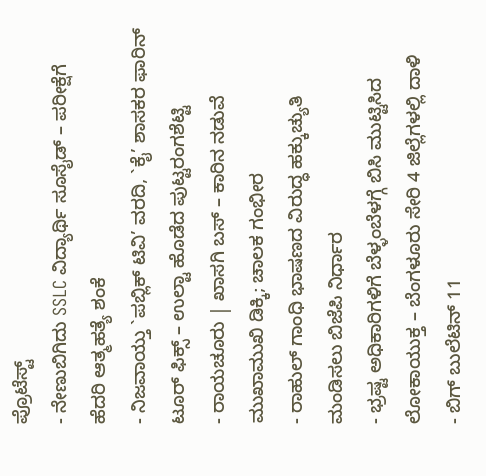ಪ್ರೊಟೆಸ್ಟ್
- ನೇಣುಬಿಗಿದು SSLC ವಿದ್ಯಾರ್ಥಿ ಸೂಸೈಡ್ – ಪರೀಕ್ಷೆಗೆ ಹೆದರಿ ಆತ್ಮಹತ್ಯೆ ಶಂಕೆ
- ನಿಜವಾಯ್ತು `ಪಬ್ಲಿಕ್ ಟಿವಿ’ ವರದಿ, `ಕೈ’ ಶಾಸಕರ ಫಾರಿನ್ ಟೂರ್ ಫಿಕ್ಸ್ – ಉಲ್ಟಾ ಹೊಡೆದ ಪುಟ್ಟರಂಗಶೆಟ್ಟಿ
- ರಾಯಚೂರು | ಖಾಸಗಿ ಬಸ್ – ಕಾರಿನ ನಡುವೆ ಮುಖಾಮುಖಿ ಡಿಕ್ಕಿ; ಚಾಲಕ ಗಂಭೀರ
- ರಾಹುಲ್ ಗಾಂಧಿ ಭಾಷಣದ ವಿರುದ್ಧ ಹಕ್ಕುಚ್ಯುತಿ ಮಂಡಿಸಲು ಬಿಜೆಪಿ ನಿರ್ಧಾರ
- ಭ್ರಷ್ಟ ಅಧಿಕಾರಿಗಳಿಗೆ ಬೆಳ್ಳಂಬೆಳಗ್ಗೆ ಬಿಸಿ ಮುಟ್ಟಿಸಿದ ಲೋಕಾಯುಕ್ತ – ಬೆಂಗಳೂರು ಸೇರಿ 4 ಜಿಲ್ಲೆಗಳಲ್ಲಿ ದಾಳಿ
- ಬಿಗ್ ಬುಲೆಟಿನ್ 11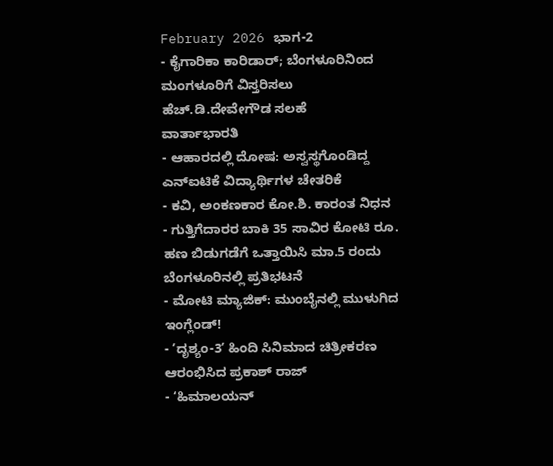February 2026 ಭಾಗ-2
- ಕೈಗಾರಿಕಾ ಕಾರಿಡಾರ್; ಬೆಂಗಳೂರಿನಿಂದ ಮಂಗಳೂರಿಗೆ ವಿಸ್ತರಿಸಲು ಹೆಚ್.ಡಿ.ದೇವೇಗೌಡ ಸಲಹೆ
ವಾರ್ತಾಭಾರತಿ
- ಆಹಾರದಲ್ಲಿ ದೋಷ: ಅಸ್ವಸ್ಥಗೊಂಡಿದ್ದ ಎನ್ಐಟಿಕೆ ವಿದ್ಯಾರ್ಥಿಗಳ ಚೇತರಿಕೆ
- ಕವಿ, ಅಂಕಣಕಾರ ಕೋ.ಶಿ. ಕಾರಂತ ನಿಧನ
- ಗುತ್ತಿಗೆದಾರರ ಬಾಕಿ 35 ಸಾವಿರ ಕೋಟಿ ರೂ. ಹಣ ಬಿಡುಗಡೆಗೆ ಒತ್ತಾಯಿಸಿ ಮಾ.5 ರಂದು ಬೆಂಗಳೂರಿನಲ್ಲಿ ಪ್ರತಿಭಟನೆ
- ಮೋಟಿ ಮ್ಯಾಜಿಕ್: ಮುಂಬೈನಲ್ಲಿ ಮುಳುಗಿದ ಇಂಗ್ಲೆಂಡ್!
- ʼದೃಶ್ಯಂ-3ʼ ಹಿಂದಿ ಸಿನಿಮಾದ ಚಿತ್ರೀಕರಣ ಆರಂಭಿಸಿದ ಪ್ರಕಾಶ್ ರಾಜ್
- ‘ಹಿಮಾಲಯನ್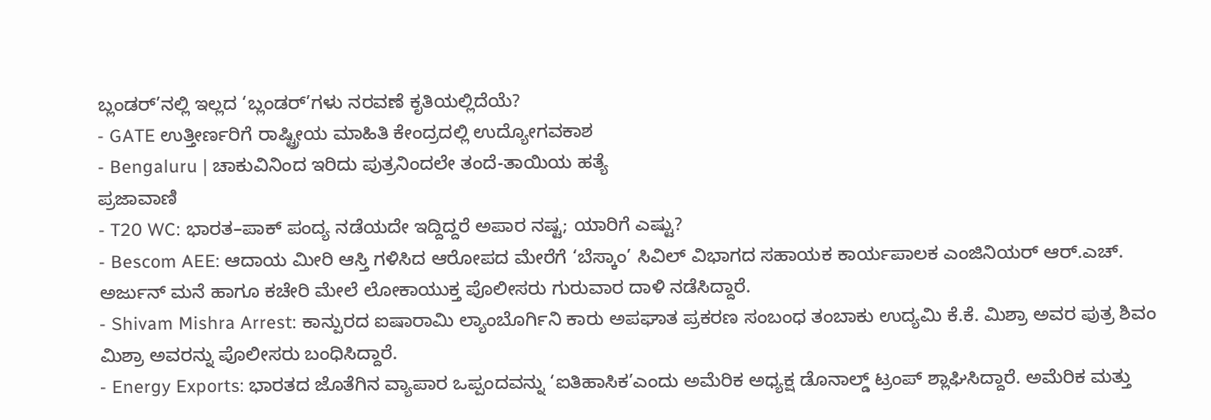ಬ್ಲಂಡರ್’ನಲ್ಲಿ ಇಲ್ಲದ ‘ಬ್ಲಂಡರ್’ಗಳು ನರವಣೆ ಕೃತಿಯಲ್ಲಿದೆಯೆ?
- GATE ಉತ್ತೀರ್ಣರಿಗೆ ರಾಷ್ಟ್ರೀಯ ಮಾಹಿತಿ ಕೇಂದ್ರದಲ್ಲಿ ಉದ್ಯೋಗವಕಾಶ
- Bengaluru | ಚಾಕುವಿನಿಂದ ಇರಿದು ಪುತ್ರನಿಂದಲೇ ತಂದೆ-ತಾಯಿಯ ಹತ್ಯೆ
ಪ್ರಜಾವಾಣಿ
- T20 WC: ಭಾರತ–ಪಾಕ್ ಪಂದ್ಯ ನಡೆಯದೇ ಇದ್ದಿದ್ದರೆ ಅಪಾರ ನಷ್ಟ; ಯಾರಿಗೆ ಎಷ್ಟು?
- Bescom AEE: ಆದಾಯ ಮೀರಿ ಆಸ್ತಿ ಗಳಿಸಿದ ಆರೋಪದ ಮೇರೆಗೆ ‘ಬೆಸ್ಕಾಂ’ ಸಿವಿಲ್ ವಿಭಾಗದ ಸಹಾಯಕ ಕಾರ್ಯಪಾಲಕ ಎಂಜಿನಿಯರ್ ಆರ್.ಎಚ್. ಅರ್ಜುನ್ ಮನೆ ಹಾಗೂ ಕಚೇರಿ ಮೇಲೆ ಲೋಕಾಯುಕ್ತ ಪೊಲೀಸರು ಗುರುವಾರ ದಾಳಿ ನಡೆಸಿದ್ದಾರೆ.
- Shivam Mishra Arrest: ಕಾನ್ಪುರದ ಐಷಾರಾಮಿ ಲ್ಯಾಂಬೊರ್ಗಿನಿ ಕಾರು ಅಪಘಾತ ಪ್ರಕರಣ ಸಂಬಂಧ ತಂಬಾಕು ಉದ್ಯಮಿ ಕೆ.ಕೆ. ಮಿಶ್ರಾ ಅವರ ಪುತ್ರ ಶಿವಂ ಮಿಶ್ರಾ ಅವರನ್ನು ಪೊಲೀಸರು ಬಂಧಿಸಿದ್ದಾರೆ.
- Energy Exports: ಭಾರತದ ಜೊತೆಗಿನ ವ್ಯಾಪಾರ ಒಪ್ಪಂದವನ್ನು ‘ಐತಿಹಾಸಿಕ’ಎಂದು ಅಮೆರಿಕ ಅಧ್ಯಕ್ಷ ಡೊನಾಲ್ಡ್ ಟ್ರಂಪ್ ಶ್ಲಾಘಿಸಿದ್ದಾರೆ. ಅಮೆರಿಕ ಮತ್ತು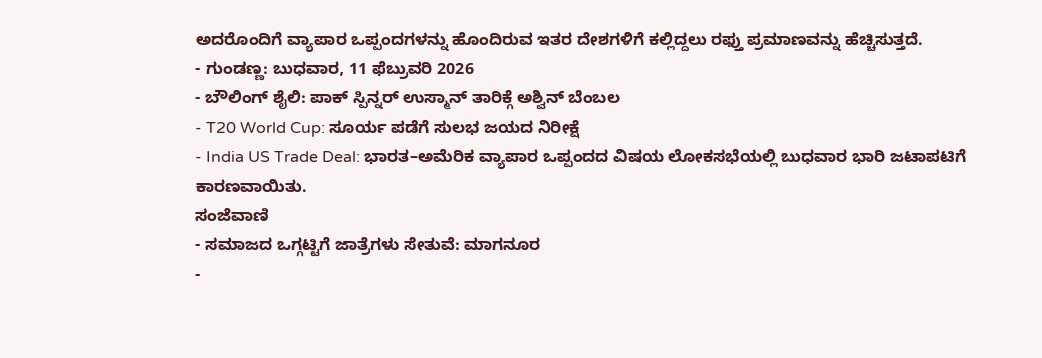ಅದರೊಂದಿಗೆ ವ್ಯಾಪಾರ ಒಪ್ಪಂದಗಳನ್ನು ಹೊಂದಿರುವ ಇತರ ದೇಶಗಳಿಗೆ ಕಲ್ಲಿದ್ದಲು ರಫ್ತು ಪ್ರಮಾಣವನ್ನು ಹೆಚ್ಚಿಸುತ್ತದೆ.
- ಗುಂಡಣ್ಣ: ಬುಧವಾರ, 11 ಫೆಬ್ರುವರಿ 2026
- ಬೌಲಿಂಗ್ ಶೈಲಿ: ಪಾಕ್ ಸ್ಪಿನ್ನರ್ ಉಸ್ಮಾನ್ ತಾರಿಕ್ಗೆ ಅಶ್ವಿನ್ ಬೆಂಬಲ
- T20 World Cup: ಸೂರ್ಯ ಪಡೆಗೆ ಸುಲಭ ಜಯದ ನಿರೀಕ್ಷೆ
- India US Trade Deal: ಭಾರತ–ಅಮೆರಿಕ ವ್ಯಾಪಾರ ಒಪ್ಪಂದದ ವಿಷಯ ಲೋಕಸಭೆಯಲ್ಲಿ ಬುಧವಾರ ಭಾರಿ ಜಟಾಪಟಿಗೆ ಕಾರಣವಾಯಿತು.
ಸಂಜೆವಾಣಿ
- ಸಮಾಜದ ಒಗ್ಗಟ್ಟಿಗೆ ಜಾತ್ರೆಗಳು ಸೇತುವೆ: ಮಾಗನೂರ
-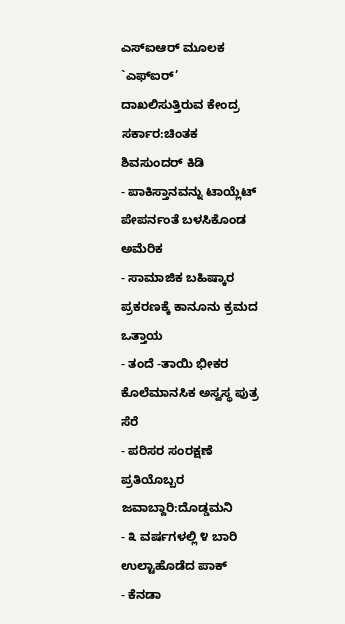ಎಸ್ಐಆರ್ ಮೂಲಕ `ಎಫ್ಐರ್’ ದಾಖಲಿಸುತ್ತಿರುವ ಕೇಂದ್ರ ಸರ್ಕಾರ:ಚಿಂತಕ ಶಿವಸುಂದರ್ ಕಿಡಿ
- ಪಾಕಿಸ್ತಾನವನ್ನು ಟಾಯ್ಲೆಟ್ ಪೇಪರ್ನಂತೆ ಬಳಸಿಕೊಂಡ ಅಮೆರಿಕ
- ಸಾಮಾಜಿಕ ಬಹಿಷ್ಕಾರ ಪ್ರಕರಣಕ್ಕೆ ಕಾನೂನು ಕ್ರಮದ ಒತ್ತಾಯ
- ತಂದೆ -ತಾಯಿ ಭೀಕರ ಕೊಲೆಮಾನಸಿಕ ಅಸ್ವಸ್ಥ ಪುತ್ರ ಸೆರೆ
- ಪರಿಸರ ಸಂರಕ್ಷಣೆ ಪ್ರತಿಯೊಬ್ಬರ ಜವಾಬ್ದಾರಿ:ದೊಡ್ಡಮನಿ
- ೩ ವರ್ಷಗಳಲ್ಲಿ ೪ ಬಾರಿ ಉಲ್ಟಾಹೊಡೆದ ಪಾಕ್
- ಕೆನಡಾ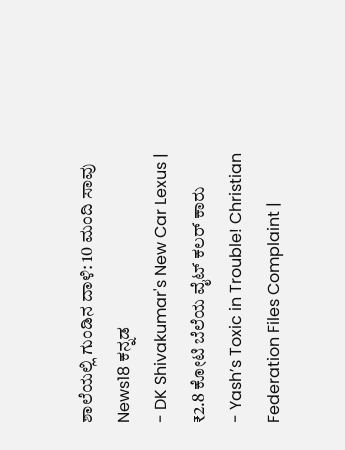ಶಾಲೆಯಲ್ಲಿ ಗುಂಡಿನ ದಾಳಿ: 10 ಮಂದಿ ಸಾವು
News18 ಕನ್ನಡ
- DK Shivakumar's New Car Lexus | ₹2.8 ಕೋಟಿ ಬೆಲೆಯ ವೈಟ್ ಕಲರ್ ಕಾರು
- Yash’s Toxic in Trouble! Christian Federation Files Complaint |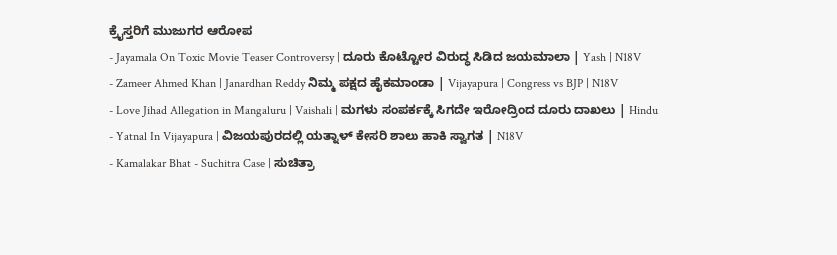ಕ್ರೈಸ್ತರಿಗೆ ಮುಜುಗರ ಆರೋಪ
- Jayamala On Toxic Movie Teaser Controversy | ದೂರು ಕೊಟ್ಟೋರ ವಿರುದ್ಧ ಸಿಡಿದ ಜಯಮಾಲಾ | Yash | N18V
- Zameer Ahmed Khan | Janardhan Reddy ನಿಮ್ಮ ಪಕ್ಷದ ಹೈಕಮಾಂಡಾ | Vijayapura | Congress vs BJP | N18V
- Love Jihad Allegation in Mangaluru | Vaishali | ಮಗಳು ಸಂಪರ್ಕಕ್ಕೆ ಸಿಗದೇ ಇರೋದ್ರಿಂದ ದೂರು ದಾಖಲು | Hindu
- Yatnal In Vijayapura | ವಿಜಯಪುರದಲ್ಲಿ ಯತ್ನಾಳ್ ಕೇಸರಿ ಶಾಲು ಹಾಕಿ ಸ್ವಾಗತ | N18V
- Kamalakar Bhat - Suchitra Case | ಸುಚಿತ್ರಾ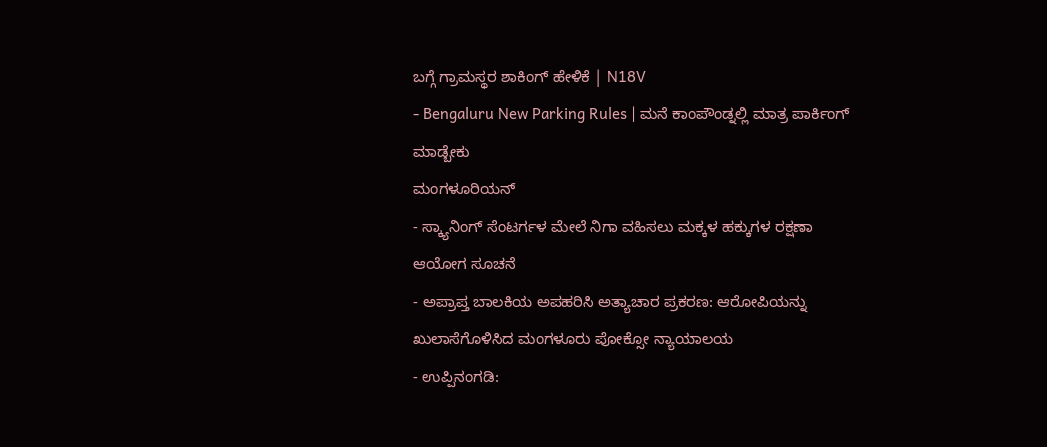ಬಗ್ಗೆ ಗ್ರಾಮಸ್ಥರ ಶಾಕಿಂಗ್ ಹೇಳಿಕೆ | N18V
- Bengaluru New Parking Rules | ಮನೆ ಕಾಂಪೌಂಡ್ನಲ್ಲಿ ಮಾತ್ರ ಪಾರ್ಕಿಂಗ್ ಮಾಡ್ಬೇಕು
ಮಂಗಳೂರಿಯನ್
- ಸ್ಕ್ಯಾನಿಂಗ್ ಸೆಂಟರ್ಗಳ ಮೇಲೆ ನಿಗಾ ವಹಿಸಲು ಮಕ್ಕಳ ಹಕ್ಕುಗಳ ರಕ್ಷಣಾ ಆಯೋಗ ಸೂಚನೆ
- ಅಪ್ರಾಪ್ತ ಬಾಲಕಿಯ ಅಪಹರಿಸಿ ಅತ್ಯಾಚಾರ ಪ್ರಕರಣ: ಆರೋಪಿಯನ್ನು ಖುಲಾಸೆಗೊಳಿಸಿದ ಮಂಗಳೂರು ಪೋಕ್ಸೋ ನ್ಯಾಯಾಲಯ
- ಉಪ್ಪಿನಂಗಡಿ: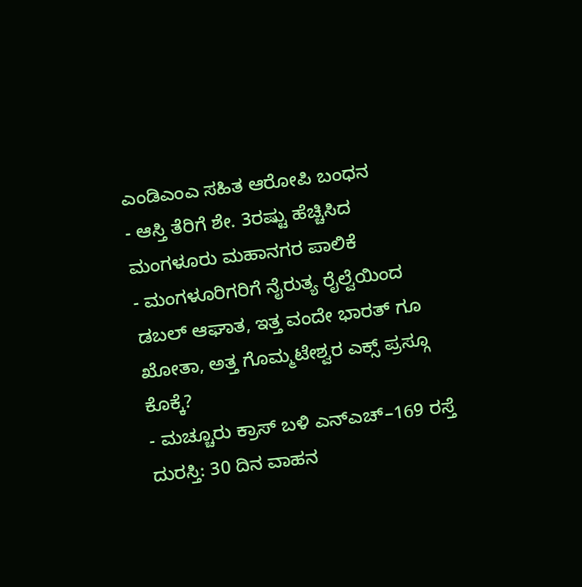ಎಂಡಿಎಂಎ ಸಹಿತ ಆರೋಪಿ ಬಂಧನ
- ಆಸ್ತಿ ತೆರಿಗೆ ಶೇ. 3ರಷ್ಟು ಹೆಚ್ಚಿಸಿದ ಮಂಗಳೂರು ಮಹಾನಗರ ಪಾಲಿಕೆ
- ಮಂಗಳೂರಿಗರಿಗೆ ನೈರುತ್ಯ ರೈಲ್ವೆಯಿಂದ ಡಬಲ್ ಆಘಾತ, ಇತ್ತ ವಂದೇ ಭಾರತ್ ಗೂ ಖೋತಾ, ಅತ್ತ ಗೊಮ್ಮಟೇಶ್ವರ ಎಕ್ಸ್ ಪ್ರಸ್ಗೂ ಕೊಕ್ಕೆ?
- ಮಚ್ಚೂರು ಕ್ರಾಸ್ ಬಳಿ ಎನ್ಎಚ್–169 ರಸ್ತೆ ದುರಸ್ತಿ: 30 ದಿನ ವಾಹನ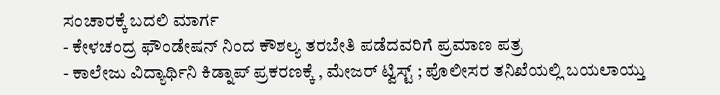ಸಂಚಾರಕ್ಕೆ ಬದಲಿ ಮಾರ್ಗ
- ಕೇಳಚಂದ್ರ ಫೌಂಡೇಷನ್ ನಿಂದ ಕೌಶಲ್ಯ ತರಬೇತಿ ಪಡೆದವರಿಗೆ ಪ್ರಮಾಣ ಪತ್ರ
- ಕಾಲೇಜು ವಿದ್ಯಾರ್ಥಿನಿ ಕಿಡ್ನಾಪ್ ಪ್ರಕರಣಕ್ಕೆ , ಮೇಜರ್ ಟ್ವಿಸ್ಟ್ ; ಪೊಲೀಸರ ತನಿಖೆಯಲ್ಲಿ ಬಯಲಾಯ್ತು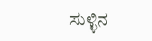ಸುಳ್ಳಿನ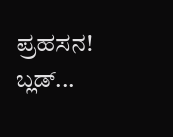ಪ್ರಹಸನ! ಬ್ಲಡ್...